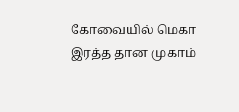கோவையில் மெகா இரத்த தான முகாம்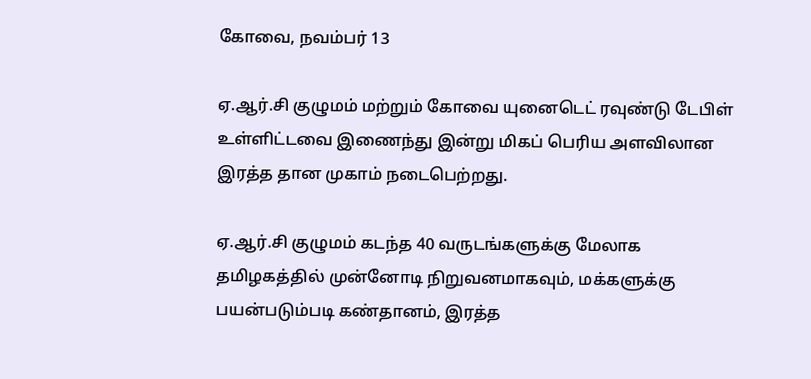கோவை, நவம்பர் 13

ஏ.ஆர்.சி குழுமம் மற்றும் கோவை யுனைடெட் ரவுண்டு டேபிள் உள்ளிட்டவை இணைந்து இன்று மிகப் பெரிய அளவிலான இரத்த தான முகாம் நடைபெற்றது.

ஏ.ஆர்.சி குழுமம் கடந்த 40 வருடங்களுக்கு மேலாக தமிழகத்தில் முன்னோடி நிறுவனமாகவும், மக்களுக்கு பயன்படும்படி கண்தானம், இரத்த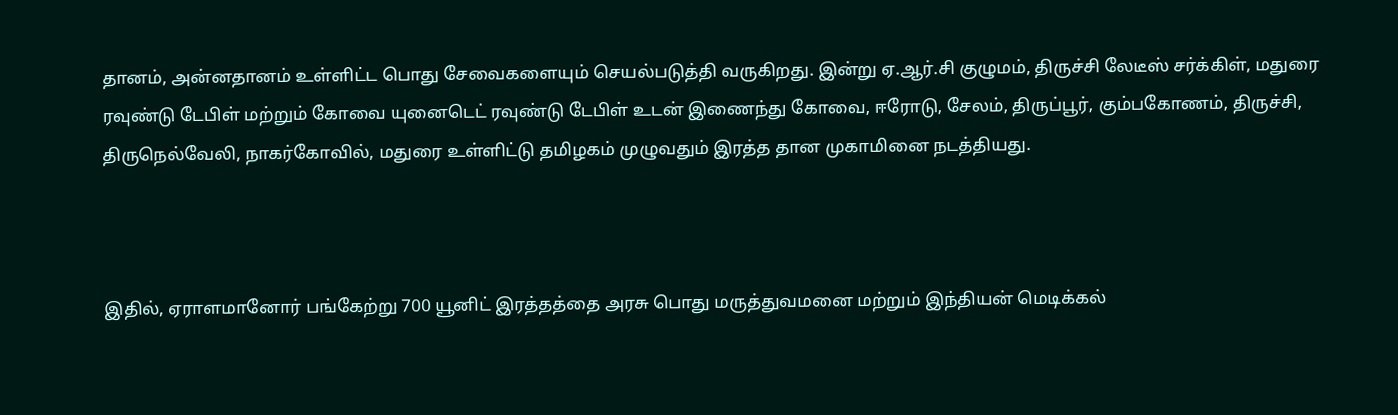தானம், அன்னதானம் உள்ளிட்ட பொது சேவைகளையும் செயல்படுத்தி வருகிறது. இன்று ஏ.ஆர்.சி குழுமம், திருச்சி லேடீஸ் சர்க்கிள், மதுரை ரவுண்டு டேபிள் மற்றும் கோவை யுனைடெட் ரவுண்டு டேபிள் உடன் இணைந்து கோவை, ஈரோடு, சேலம், திருப்பூர், கும்பகோணம், திருச்சி, திருநெல்வேலி, நாகர்கோவில், மதுரை உள்ளிட்டு தமிழகம் முழுவதும் இரத்த தான முகாமினை நடத்தியது.



இதில், ஏராளமானோர் பங்கேற்று 700 யூனிட் இரத்தத்தை அரசு பொது மருத்துவமனை மற்றும் இந்தியன் மெடிக்கல்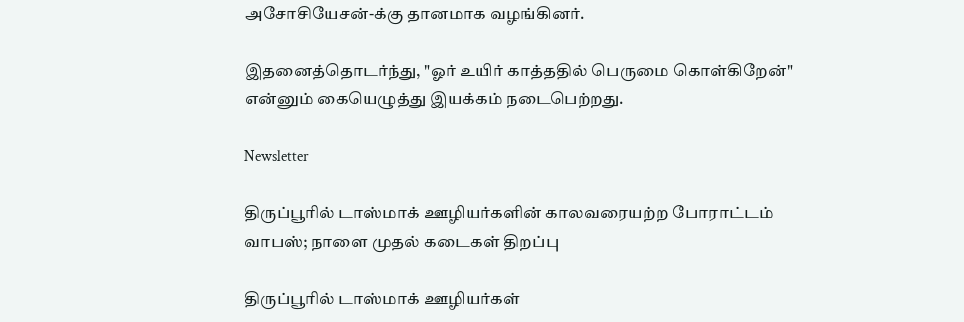அசோசியேசன்-க்கு தானமாக வழங்கினர்.

இதனைத்தொடர்ந்து, "ஓர் உயிர் காத்ததில் பெருமை கொள்கிறேன்" என்னும் கையெழுத்து இயக்கம் நடைபெற்றது.

Newsletter

திருப்பூரில் டாஸ்மாக் ஊழியர்களின் காலவரையற்ற போராட்டம் வாபஸ்; நாளை முதல் கடைகள் திறப்பு

திருப்பூரில் டாஸ்மாக் ஊழியர்கள்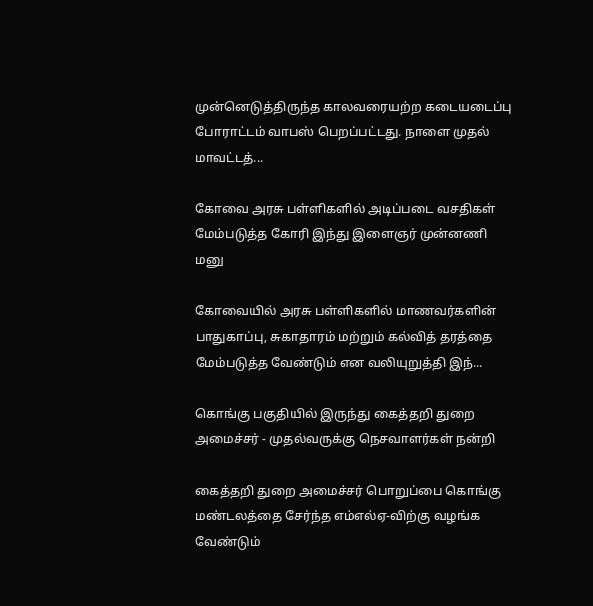முன்னெடுத்திருந்த காலவரையற்ற கடையடைப்பு போராட்டம் வாபஸ் பெறப்பட்டது. நாளை முதல் மாவட்டத்...

கோவை அரசு பள்ளிகளில் அடிப்படை வசதிகள் மேம்படுத்த கோரி இந்து இளைஞர் முன்னணி மனு

கோவையில் அரசு பள்ளிகளில் மாணவர்களின் பாதுகாப்பு, சுகாதாரம் மற்றும் கல்வித் தரத்தை மேம்படுத்த வேண்டும் என வலியுறுத்தி இந்...

கொங்கு பகுதியில் இருந்து கைத்தறி துறை அமைச்சர் - முதல்வருக்கு நெசவாளர்கள் நன்றி

கைத்தறி துறை அமைச்சர் பொறுப்பை கொங்கு மண்டலத்தை சேர்ந்த எம்எல்ஏ-விற்கு வழங்க வேண்டும்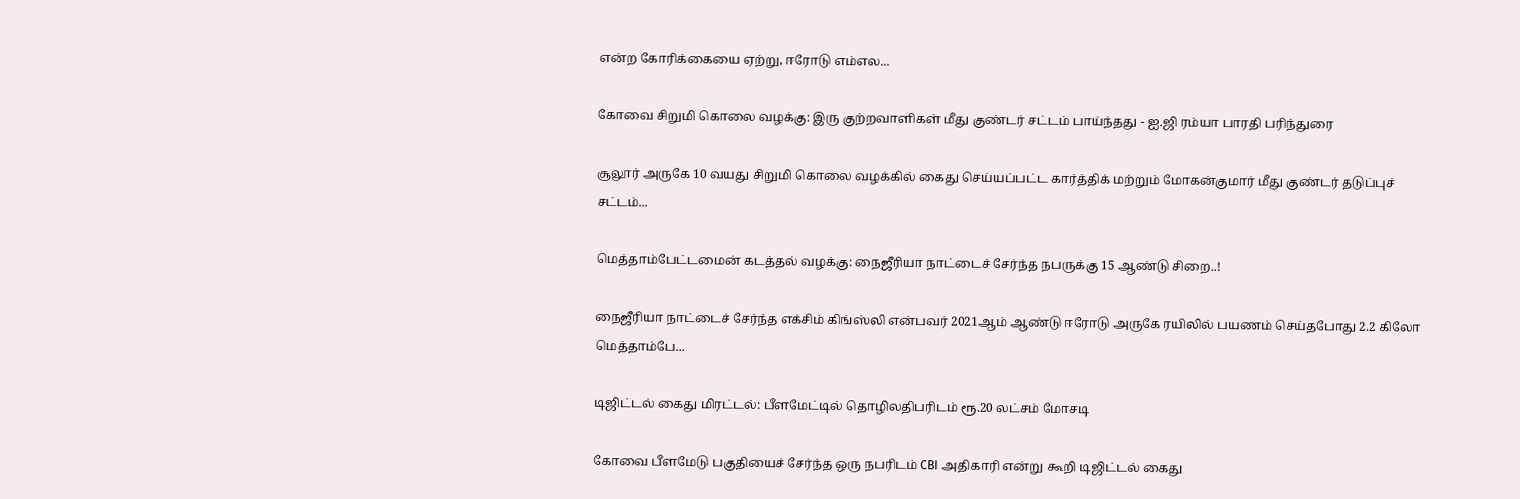என்ற கோரிக்கையை ஏற்று, ஈரோடு எம்எல...

கோவை சிறுமி கொலை வழக்கு: இரு குற்றவாளிகள் மீது குண்டர் சட்டம் பாய்ந்தது - ஐ.ஜி ரம்யா பாரதி பரிந்துரை

சூலூர் அருகே 10 வயது சிறுமி கொலை வழக்கில் கைது செய்யப்பட்ட கார்த்திக் மற்றும் மோகன்குமார் மீது குண்டர் தடுப்புச் சட்டம்...

மெத்தாம்பேட்டமைன் கடத்தல் வழக்கு: நைஜீரியா நாட்டைச் சேர்ந்த நபருக்கு 15 ஆண்டு சிறை..!

நைஜீரியா நாட்டைச் சேர்ந்த எக்சிம் கிங்ஸ்லி என்பவர் 2021ஆம் ஆண்டு ஈரோடு அருகே ரயிலில் பயணம் செய்தபோது 2.2 கிலோ மெத்தாம்பே...

டிஜிட்டல் கைது மிரட்டல்: பீளமேட்டில் தொழிலதிபரிடம் ரூ.20 லட்சம் மோசடி

கோவை பீளமேடு பகுதியைச் சேர்ந்த ஒரு நபரிடம் CBI அதிகாரி என்று கூறி டிஜிட்டல் கைது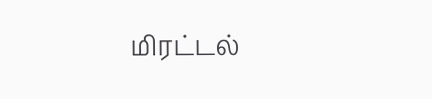மிரட்டல்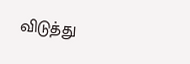விடுத்து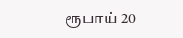ரூபாய் 20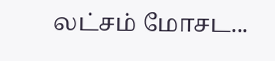லட்சம் மோசட...